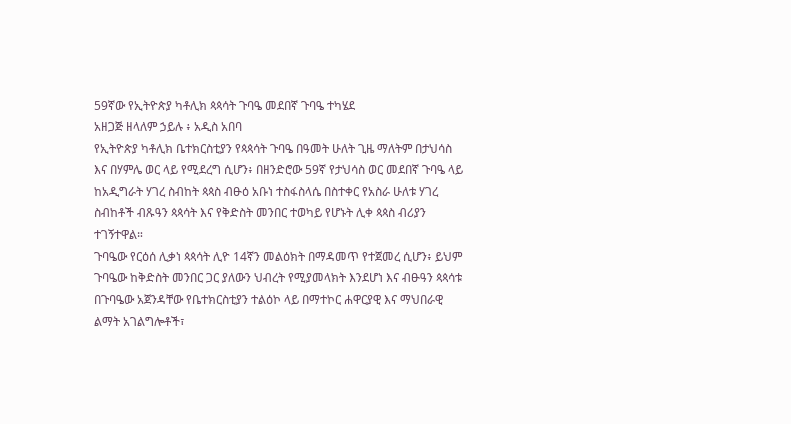59ኛው የኢትዮጵያ ካቶሊክ ጳጳሳት ጉባዔ መደበኛ ጉባዔ ተካሄደ
አዘጋጅ ዘላለም ኃይሉ ፥ አዲስ አበባ
የኢትዮጵያ ካቶሊክ ቤተክርስቲያን የጳጳሳት ጉባዔ በዓመት ሁለት ጊዜ ማለትም በታህሳስ እና በሃምሌ ወር ላይ የሚደረግ ሲሆን፥ በዘንድሮው 59ኛ የታህሳስ ወር መደበኛ ጉባዔ ላይ ከአዲግራት ሃገረ ስብከት ጳጳስ ብፁዕ አቡነ ተስፋስላሴ በስተቀር የአስራ ሁለቱ ሃገረ ስብከቶች ብጹዓን ጳጳሳት እና የቅድስት መንበር ተወካይ የሆኑት ሊቀ ጳጳስ ብሪያን ተገኝተዋል።
ጉባዔው የርዕሰ ሊቃነ ጳጳሳት ሊዮ 14ኛን መልዕክት በማዳመጥ የተጀመረ ሲሆን፥ ይህም ጉባዔው ከቅድስት መንበር ጋር ያለውን ህብረት የሚያመላክት እንደሆነ እና ብፁዓን ጳጳሳቱ በጉባዔው አጀንዳቸው የቤተክርስቲያን ተልዕኮ ላይ በማተኮር ሐዋርያዊ እና ማህበራዊ ልማት አገልግሎቶች፣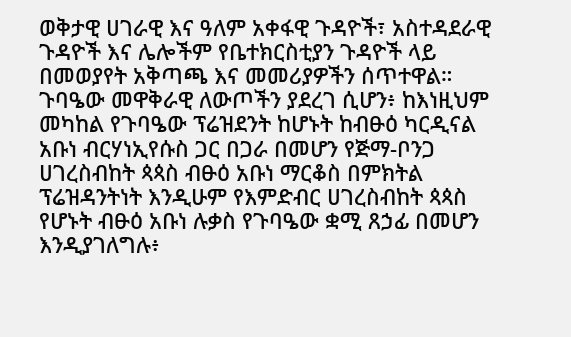ወቅታዊ ሀገራዊ እና ዓለም አቀፋዊ ጉዳዮች፣ አስተዳደራዊ ጉዳዮች እና ሌሎችም የቤተክርስቲያን ጉዳዮች ላይ በመወያየት አቅጣጫ እና መመሪያዎችን ሰጥተዋል።
ጉባዔው መዋቅራዊ ለውጦችን ያደረገ ሲሆን፥ ከእነዚህም መካከል የጉባዔው ፕሬዝደንት ከሆኑት ከብፁዕ ካርዲናል አቡነ ብርሃነኢየሱስ ጋር በጋራ በመሆን የጅማ-ቦንጋ ሀገረስብከት ጳጳስ ብፁዕ አቡነ ማርቆስ በምክትል ፕሬዝዳንትነት እንዲሁም የእምድብር ሀገረስብከት ጳጳስ የሆኑት ብፁዕ አቡነ ሉቃስ የጉባዔው ቋሚ ጸኃፊ በመሆን እንዲያገለግሉ፥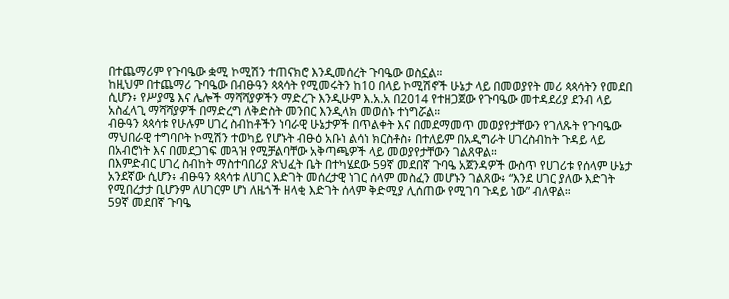በተጨማሪም የጉባዔው ቋሚ ኮሚሽን ተጠናክሮ እንዲመሰረት ጉባዔው ወስኗል።
ከዚህም በተጨማሪ ጉባዔው በብፁዓን ጳጳሳት የሚመሩትን ከ10 በላይ ኮሚሽኖች ሁኔታ ላይ በመወያየት መሪ ጳጳሳትን የመደበ ሲሆን፥ የሥያሜ እና ሌሎች ማሻሻያዎችን ማድረጉ እንዲሁም እ.አ.አ በ2014 የተዘጋጀው የጉባዔው መተዳደሪያ ደንብ ላይ አስፈላጊ ማሻሻያዎች በማድረግ ለቅድስት መንበር እንዲላክ መወሰኑ ተነግሯል።
ብፁዓን ጳጳሳቱ የሁሉም ሀገረ ስብከቶችን ነባራዊ ሁኔታዎች በጥልቀት እና በመደማመጥ መወያየታቸውን የገለጹት የጉባዔው ማህበራዊ ተግባቦት ኮሚሽን ተወካይ የሆኑት ብፁዕ አቡነ ልሳነ ክርስቶስ፥ በተለይም በአዲግራት ሀገረስብከት ጉዳይ ላይ በአብሮነት እና በመደጋገፍ መጓዝ የሚቻልባቸው አቅጣጫዎች ላይ መወያየታቸውን ገልጸዋል።
በእምድብር ሀገረ ስብከት ማስተባበሪያ ጽህፈት ቤት በተካሄደው 59ኛ መደበኛ ጉባዔ አጀንዳዎች ውስጥ የሀገሪቱ የሰላም ሁኔታ አንደኛው ሲሆን፥ ብፁዓን ጳጳሳቱ ለሀገር እድገት መሰረታዊ ነገር ሰላም መስፈን መሆኑን ገልጸው፥ “እንደ ሀገር ያለው እድገት የሚበረታታ ቢሆንም ለሀገርም ሆነ ለዜጎች ዘላቂ እድገት ሰላም ቅድሚያ ሊሰጠው የሚገባ ጉዳይ ነው” ብለዋል።
59ኛ መደበኛ ጉባዔ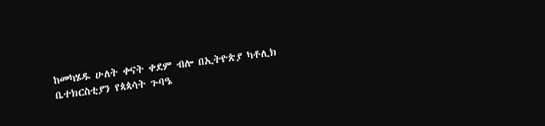ከመካሄዱ ሁለት ቀናት ቀደም ብሎ በኢትዮጵያ ካቶሊክ ቤተክርስቲያን የጳጳሳት ጉባዔ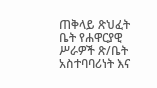ጠቅላይ ጽህፈት ቤት የሐዋርያዊ ሥራዎች ጽ/ቤት አስተባባሪነት እና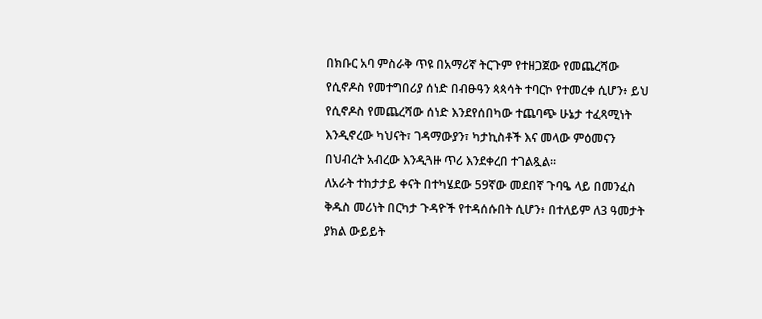በክቡር አባ ምስራቅ ጥዩ በአማሪኛ ትርጉም የተዘጋጀው የመጨረሻው የሲኖዶስ የመተግበሪያ ሰነድ በብፁዓን ጳጳሳት ተባርኮ የተመረቀ ሲሆን፥ ይህ የሲኖዶስ የመጨረሻው ሰነድ እንደየሰበካው ተጨባጭ ሁኔታ ተፈጻሚነት እንዲኖረው ካህናት፣ ገዳማውያን፣ ካታኪስቶች እና መላው ምዕመናን በህብረት አብረው እንዲጓዙ ጥሪ እንደቀረበ ተገልጿል።
ለአራት ተከታታይ ቀናት በተካሄደው 59ኛው መደበኛ ጉባዔ ላይ በመንፈስ ቅዱስ መሪነት በርካታ ጉዳዮች የተዳሰሱበት ሲሆን፥ በተለይም ለ3 ዓመታት ያክል ውይይት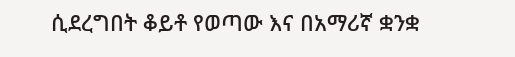ሲደረግበት ቆይቶ የወጣው እና በአማሪኛ ቋንቋ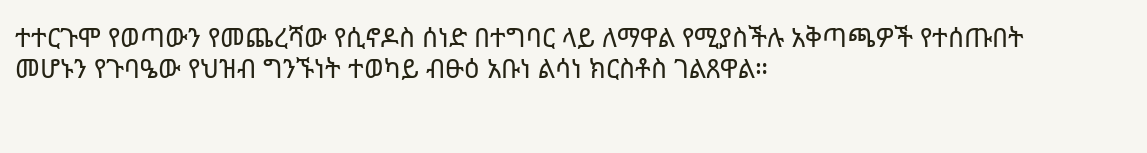ተተርጉሞ የወጣውን የመጨረሻው የሲኖዶስ ሰነድ በተግባር ላይ ለማዋል የሚያስችሉ አቅጣጫዎች የተሰጡበት መሆኑን የጉባዔው የህዝብ ግንኙነት ተወካይ ብፁዕ አቡነ ልሳነ ክርስቶስ ገልጸዋል።